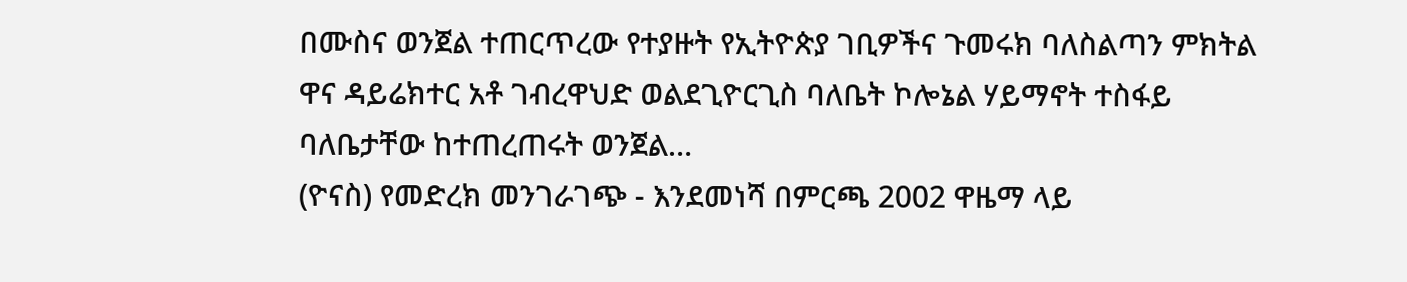በሙስና ወንጀል ተጠርጥረው የተያዙት የኢትዮጵያ ገቢዎችና ጉመሩክ ባለስልጣን ምክትል ዋና ዳይሬክተር አቶ ገብረዋህድ ወልደጊዮርጊስ ባለቤት ኮሎኔል ሃይማኖት ተስፋይ ባለቤታቸው ከተጠረጠሩት ወንጀል…
(ዮናስ) የመድረክ መንገራገጭ - እንደመነሻ በምርጫ 2002 ዋዜማ ላይ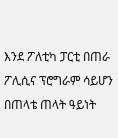እንደ ፖለቲካ ፓርቲ በጠራ ፖሊሲና ፕሮግራም ሳይሆን በጠላቴ ጠላት ዓይነት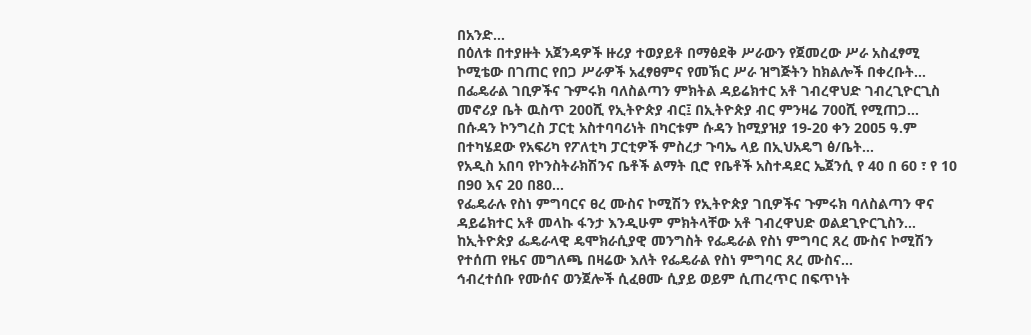በአንድ…
በዕለቱ በተያዙት አጀንዳዎች ዙሪያ ተወያይቶ በማፅደቅ ሥራውን የጀመረው ሥራ አስፈፃሚ ኮሚቴው በገጠር የበጋ ሥራዎች አፈፃፀምና የመኽር ሥራ ዝግጅትን ከክልሎች በቀረቡት…
በፌዴራል ገቢዎችና ጉምሩክ ባለስልጣን ምክትል ዳይሬክተር አቶ ገብረዋህድ ገብረጊዮርጊስ መኖሪያ ቤት ዉስጥ 200ሺ የኢትዮጵያ ብር፤ በኢትዮጵያ ብር ምንዛሬ 700ሺ የሚጠጋ…
በሱዳን ኮንግረስ ፓርቲ አስተባባሪነት በካርቱም ሱዳን ከሚያዝያ 19-20 ቀን 2ዐዐ5 ዓ.ም በተካሄደው የአፍሪካ የፖለቲካ ፓርቲዎች ምስረታ ጉባኤ ላይ በኢህአዴግ ፅ/ቤት…
የአዲስ አበባ የኮንስትራክሽንና ቤቶች ልማት ቢሮ የቤቶች አስተዳደር ኤጀንሲ የ 40 በ 60 ፣ የ 10 በ90 እና 20 በ80…
የፌዴራሉ የስነ ምግባርና ፀረ ሙስና ኮሚሽን የኢትዮጵያ ገቢዎችና ጉምሩክ ባለስልጣን ዋና ዳይሬክተር አቶ መላኩ ፋንታ እንዲሁም ምክትላቸው አቶ ገብረዋህድ ወልደጊዮርጊስን…
ከኢትዮጵያ ፌዴራላዊ ዴሞክራሲያዊ መንግስት የፌዴራል የስነ ምግባር ጸረ ሙስና ኮሚሽን የተሰጠ የዜና መግለጫ በዛሬው እለት የፌዴራል የስነ ምግባር ጸረ ሙስና…
ኅብረተሰቡ የሙሰና ወንጀሎች ሲፈፀሙ ሲያይ ወይም ሲጠረጥር በፍጥነት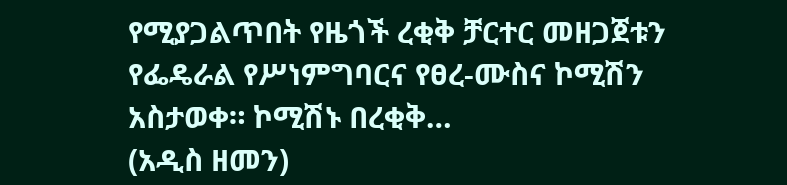የሚያጋልጥበት የዜጎች ረቂቅ ቻርተር መዘጋጀቱን የፌዴራል የሥነምግባርና የፀረ-ሙስና ኮሚሽን አስታወቀ። ኮሚሽኑ በረቂቅ…
(አዲስ ዘመን)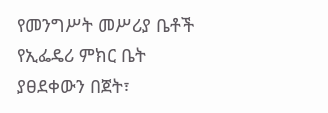የመንግሥት መሥሪያ ቤቶች የኢፌዴሪ ምክር ቤት ያፀደቀውን በጀት፣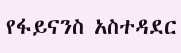የፋይናንስ አስተዳደር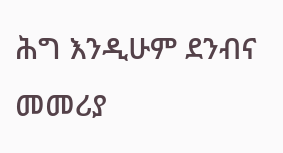ሕግ እንዲሁም ደንብና መመሪያ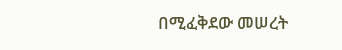በሚፈቅደው መሠረት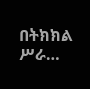በትክክል ሥራ…